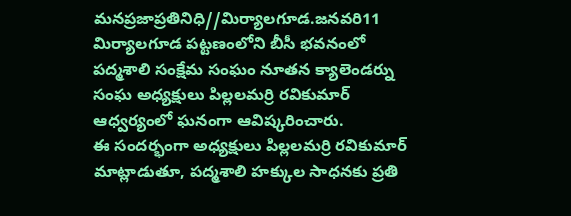మనప్రజాప్రతినిధి//మిర్యాలగూడ.జనవరి11
మిర్యాలగూడ పట్టణంలోని బీసీ భవనంలో పద్మశాలి సంక్షేమ సంఘం నూతన క్యాలెండర్ను సంఘ అధ్యక్షులు పిల్లలమర్రి రవికుమార్ ఆధ్వర్యంలో ఘనంగా ఆవిష్కరించారు.
ఈ సందర్భంగా అధ్యక్షులు పిల్లలమర్రి రవికుమార్ మాట్లాడుతూ, పద్మశాలి హక్కుల సాధనకు ప్రతి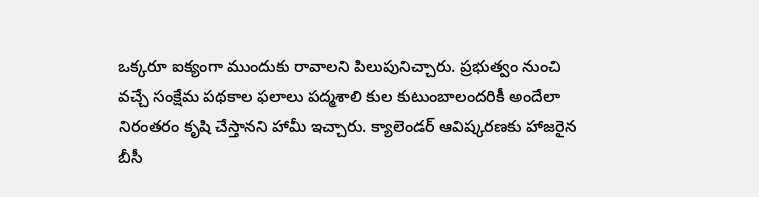ఒక్కరూ ఐక్యంగా ముందుకు రావాలని పిలుపునిచ్చారు. ప్రభుత్వం నుంచి వచ్చే సంక్షేమ పథకాల ఫలాలు పద్మశాలి కుల కుటుంబాలందరికీ అందేలా నిరంతరం కృషి చేస్తానని హామీ ఇచ్చారు. క్యాలెండర్ ఆవిష్కరణకు హాజరైన బీసీ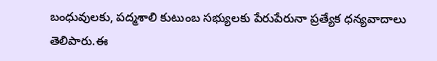బంధువులకు, పద్మశాలి కుటుంబ సభ్యులకు పేరుపేరునా ప్రత్యేక ధన్యవాదాలు తెలిపారు.ఈ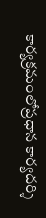కార్యక్రమంలోప్రధాన కార్యదర్శి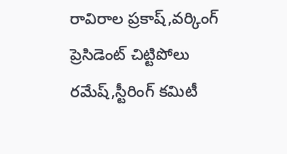రావిరాల ప్రకాష్,వర్కింగ్ ప్రెసిడెంట్ చిట్టిపోలు రమేష్,స్టీరింగ్ కమిటీ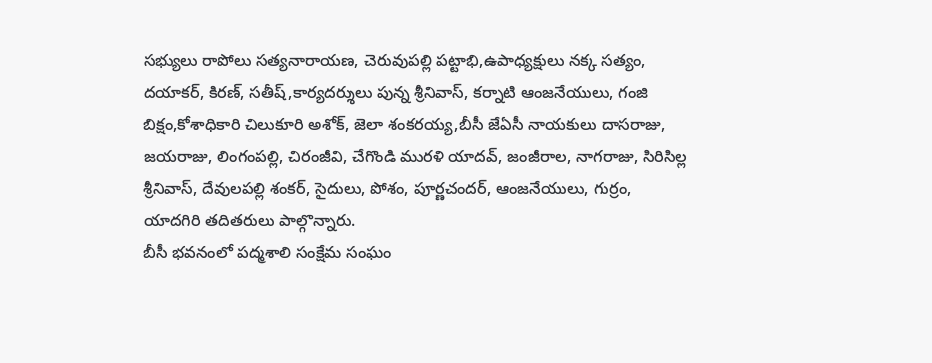సభ్యులు రాపోలు సత్యనారాయణ, చెరువుపల్లి పట్టాభి,ఉపాధ్యక్షులు నక్క సత్యం, దయాకర్, కిరణ్, సతీష్,కార్యదర్శులు పున్న శ్రీనివాస్, కర్నాటి ఆంజనేయులు, గంజి బిక్షం,కోశాధికారి చిలుకూరి అశోక్, జెలా శంకరయ్య,బీసీ జేఏసీ నాయకులు దాసరాజు, జయరాజు, లింగంపల్లి, చిరంజీవి, చేగొండి మురళి యాదవ్, జంజీరాల, నాగరాజు, సిరిసిల్ల శ్రీనివాస్, దేవులపల్లి శంకర్, సైదులు, పోశం, పూర్ణచందర్, ఆంజనేయులు, గుర్రం, యాదగిరి తదితరులు పాల్గొన్నారు.
బీసీ భవనంలో పద్మశాలి సంక్షేమ సంఘం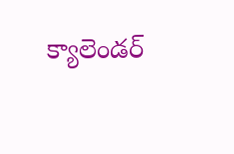క్యాలెండర్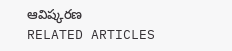ఆవిష్కరణ
RELATED ARTICLES